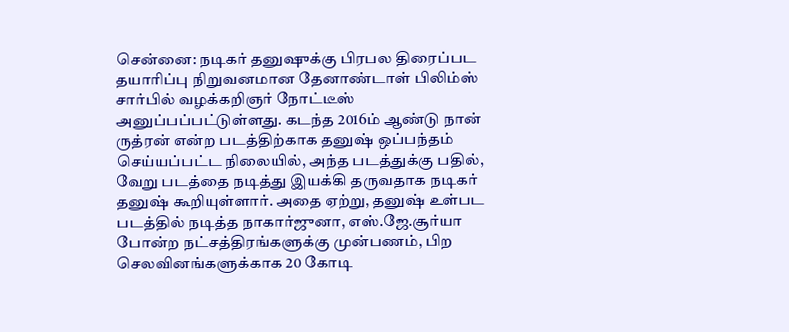சென்னை: நடிகர் தனுஷுக்கு பிரபல திரைப்பட தயாரிப்பு நிறுவனமான தேனாண்டாள் பிலிம்ஸ் சார்பில் வழக்கறிஞர் நோட்டீஸ் அனுப்பப்பட்டுள்ளது. கடந்த 2016ம் ஆண்டு நான் ருத்ரன் என்ற படத்திற்காக தனுஷ் ஒப்பந்தம் செய்யப்பட்ட நிலையில், அந்த படத்துக்கு பதில், வேறு படத்தை நடித்து இயக்கி தருவதாக நடிகர் தனுஷ் கூறியுள்ளார். அதை ஏற்று, தனுஷ் உள்பட படத்தில் நடித்த நாகார்ஜுனா, எஸ்.ஜே.சூர்யா போன்ற நட்சத்திரங்களுக்கு முன்பணம், பிற செலவினங்களுக்காக 20 கோடி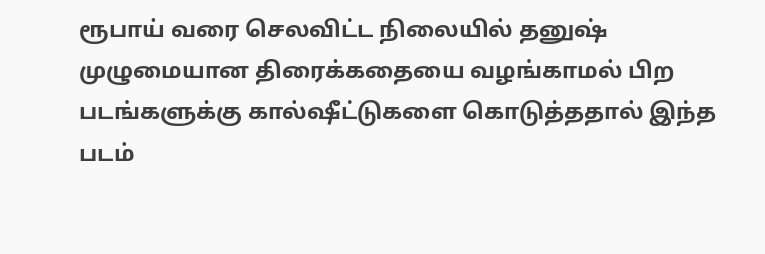ரூபாய் வரை செலவிட்ட நிலையில் தனுஷ் முழுமையான திரைக்கதையை வழங்காமல் பிற படங்களுக்கு கால்ஷீட்டுகளை கொடுத்ததால் இந்த படம்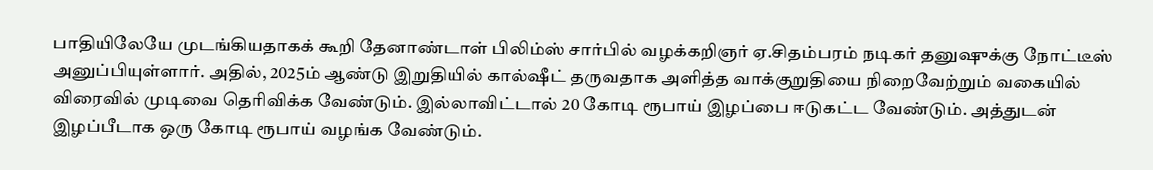பாதியிலேயே முடங்கியதாகக் கூறி தேனாண்டாள் பிலிம்ஸ் சார்பில் வழக்கறிஞர் ஏ.சிதம்பரம் நடிகர் தனுஷுக்கு நோட்டீஸ் அனுப்பியுள்ளார். அதில், 2025ம் ஆண்டு இறுதியில் கால்ஷீட் தருவதாக அளித்த வாக்குறுதியை நிறைவேற்றும் வகையில் விரைவில் முடிவை தெரிவிக்க வேண்டும். இல்லாவிட்டால் 20 கோடி ரூபாய் இழப்பை ஈடுகட்ட வேண்டும். அத்துடன் இழப்பீடாக ஒரு கோடி ரூபாய் வழங்க வேண்டும்.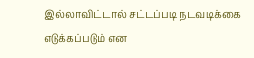இல்லாவிட்டால் சட்டப்படி நடவடிக்கை எடுக்கப்படும் என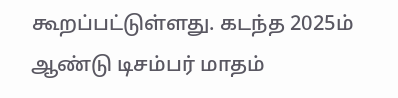கூறப்பட்டுள்ளது. கடந்த 2025ம் ஆண்டு டிசம்பர் மாதம்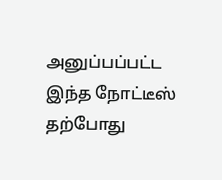அனுப்பப்பட்ட இந்த நோட்டீஸ் தற்போது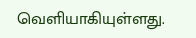வெளியாகியுள்ளது.